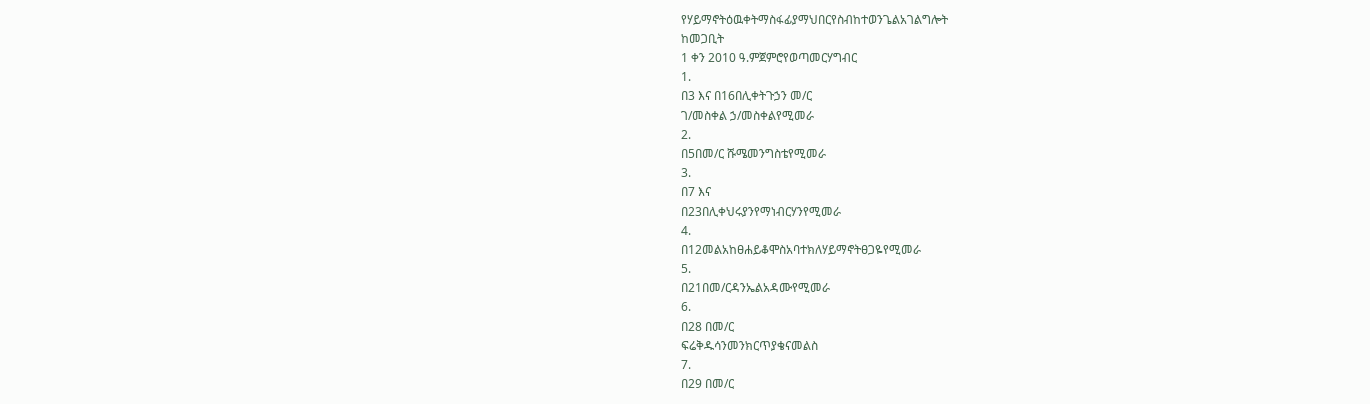የሃይማኖትዕዉቀትማስፋፊያማህበርየስብከተወንጌልአገልግሎት
ከመጋቢት
1 ቀን 2010 ዓ.ምጀምሮየወጣመርሃግብር
1.
በ3 እና በ16በሊቀትጉኃን መ/ር
ገ/መስቀል ኃ/መስቀልየሚመራ
2.
በ5በመ/ር ሹሜመንግስቴየሚመራ
3.
በ7 እና
በ23በሊቀህሩያንየማነብርሃንየሚመራ
4.
በ12መልአከፀሐይቆሞስአባተክለሃይማኖትፀጋዬየሚመራ
5.
በ21በመ/ርዳንኤልአዳሙየሚመራ
6.
በ28 በመ/ር
ፍሬቅዱሳንመንክርጥያቄናመልስ
7.
በ29 በመ/ር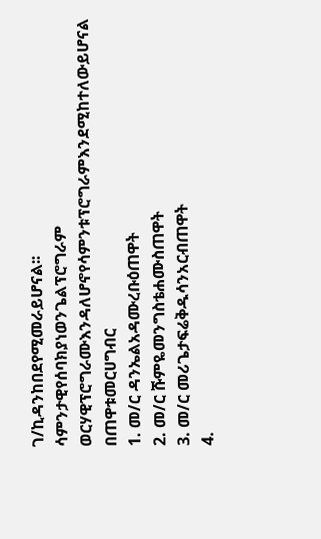ገ/ኪዳንከበደየሚመራይሆናል፡፡
ሳምንታዊየሰባክያነወንጌልፕሮግራም
ወርሃዊፕሮግራሙእንዳለሆኖየሳምንቱፕሮግራምእንደሚከተለውይሆናል
በጠዋቱመርሀግብር
1. መ/ር ዳንኤልአዳሙረቡዕጠዋት
2. መ/ር ሹምዬመንግስቴሐሙስጠዋት
3. መ/ር መሪጌታፍሬቅዱሳንአርብጠዋት
4.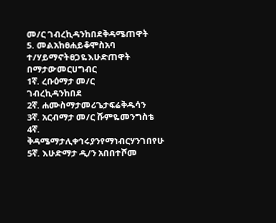መ/ር ገብረኪዳንከበደቅዳሜጠዋት
5. መልአከፀሐይቆሞስአባ ተ/ሃይማኖትፀጋዬእሁድጠዋት
በማታውመርሀግብር
1ኛ. ረቡዕማታ መ/ር
ገብረኪዳንከበደ
2ኛ. ሐሙስማታመሪጌታፍሬቅዱሳን
3ኛ. አርብማታ መ/ር ሹምዬመንግስቴ
4ኛ.
ቅዳሜማታሊቀኅሩያንየማነብርሃንገበየሁ
5ኛ. እሁድማታ ዲ/ን አበበተሾመ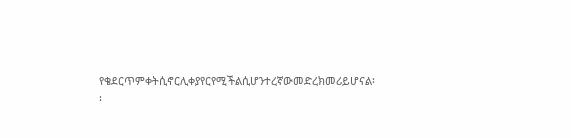የቄደርጥምቀትሲኖርሊቀያየርየሚችልሲሆንተረኛውመድረክመሪይሆናል፡፡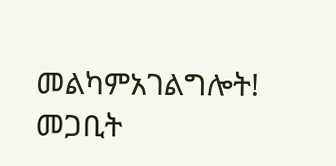መልካምአገልግሎት!
መጋቢት